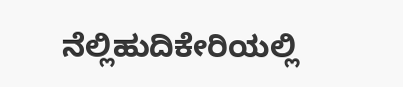ನೆಲ್ಲಿಹುದಿಕೇರಿಯಲ್ಲಿ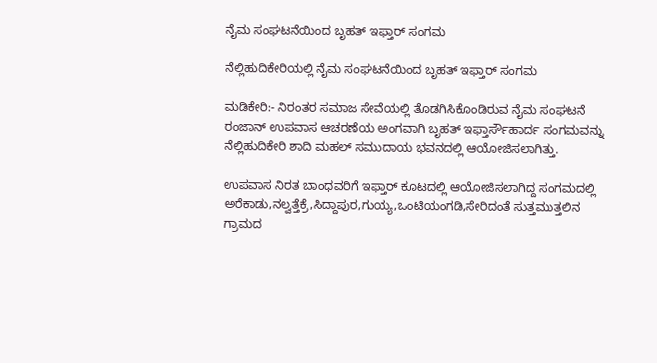ನೈಮ ಸಂಘಟನೆಯಿಂದ ಬೃಹತ್ ಇಫ್ತಾರ್ ಸಂಗಮ

ನೆಲ್ಲಿಹುದಿಕೇರಿಯಲ್ಲಿ ನೈಮ ಸಂಘಟನೆಯಿಂದ ಬೃಹತ್ ಇಫ್ತಾರ್ ಸಂಗಮ

ಮಡಿಕೇರಿ:- ನಿರಂತರ ಸಮಾಜ ಸೇವೆಯಲ್ಲಿ ತೊಡಗಿಸಿಕೊಂಡಿರುವ ನೈಮ ಸಂಘಟನೆ ರಂಜಾನ್ ಉಪವಾಸ ಆಚರಣೆಯ ಅಂಗವಾಗಿ ಬೃಹತ್ ಇಫ್ತಾರ್ಸೌಹಾರ್ದ ಸಂಗಮವನ್ನು ನೆಲ್ಲಿಹುದಿಕೇರಿ ಶಾದಿ ಮಹಲ್ ಸಮುದಾಯ ಭವನದಲ್ಲಿ ಆಯೋಜಿಸಲಾಗಿತ್ತು.

ಉಪವಾಸ ನಿರತ ಬಾಂಧವರಿಗೆ ಇಫ್ತಾರ್ ಕೂಟದಲ್ಲಿ ಆಯೋಜಿಸಲಾಗಿದ್ದ ಸಂಗಮದಲ್ಲಿ ಅರೆಕಾಡು,ನಲ್ವತ್ತೆಕ್ರೆ,ಸಿದ್ದಾಪುರ,ಗುಯ್ಯ,ಒಂಟಿಯಂಗಡಿ,ಸೇರಿದಂತೆ ಸುತ್ತಮುತ್ತಲಿನ ಗ್ರಾಮದ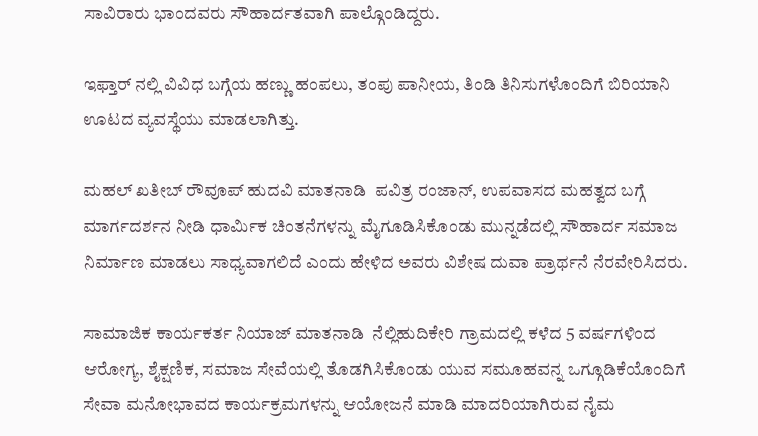ಸಾವಿರಾರು ಭಾಂದವರು ಸೌಹಾರ್ದತವಾಗಿ ಪಾಲ್ಗೊಂಡಿದ್ದರು.

ಇಫ್ತಾರ್ ನಲ್ಲಿ ವಿವಿಧ ಬಗ್ಗೆಯ ಹಣ್ಣು ಹಂಪಲು, ತಂಪು ಪಾನೀಯ, ತಿಂಡಿ ತಿನಿಸುಗಳೊಂದಿಗೆ ಬಿರಿಯಾನಿ ಊಟದ ವ್ಯವಸ್ಥೆಯು ಮಾಡಲಾಗಿತ್ತು.

ಮಹಲ್ ಖತೀಬ್ ರೌವೂಪ್ ಹುದವಿ ಮಾತನಾಡಿ  ಪವಿತ್ರ ರಂಜಾನ್, ಉಪವಾಸದ ಮಹತ್ವದ ಬಗ್ಗೆ ಮಾರ್ಗದರ್ಶನ ನೀಡಿ ಧಾರ್ಮಿಕ ಚಿಂತನೆಗಳನ್ನು ಮೈಗೂಡಿಸಿಕೊಂಡು ಮುನ್ನಡೆದಲ್ಲಿ ಸೌಹಾರ್ದ ಸಮಾಜ ನಿರ್ಮಾಣ ಮಾಡಲು ಸಾಧ್ಯವಾಗಲಿದೆ ಎಂದು ಹೇಳಿದ ಅವರು ವಿಶೇಷ ದುವಾ ಪ್ರಾರ್ಥನೆ ನೆರವೇರಿಸಿದರು.

ಸಾಮಾಜಿಕ ಕಾರ್ಯಕರ್ತ ನಿಯಾಜ್ ಮಾತನಾಡಿ  ನೆಲ್ಲಿಹುದಿಕೇರಿ ಗ್ರಾಮದಲ್ಲಿ ಕಳೆದ 5 ವರ್ಷಗಳಿಂದ ಆರೋಗ್ಯ, ಶೈಕ್ಷಣಿಕ, ಸಮಾಜ ಸೇವೆಯಲ್ಲಿ ತೊಡಗಿಸಿಕೊಂಡು ಯುವ ಸಮೂಹವನ್ನ ಒಗ್ಗೂಡಿಕೆಯೊಂದಿಗೆ ಸೇವಾ ಮನೋಭಾವದ ಕಾರ್ಯಕ್ರಮಗಳನ್ನು ಆಯೋಜನೆ ಮಾಡಿ ಮಾದರಿಯಾಗಿರುವ ನೈಮ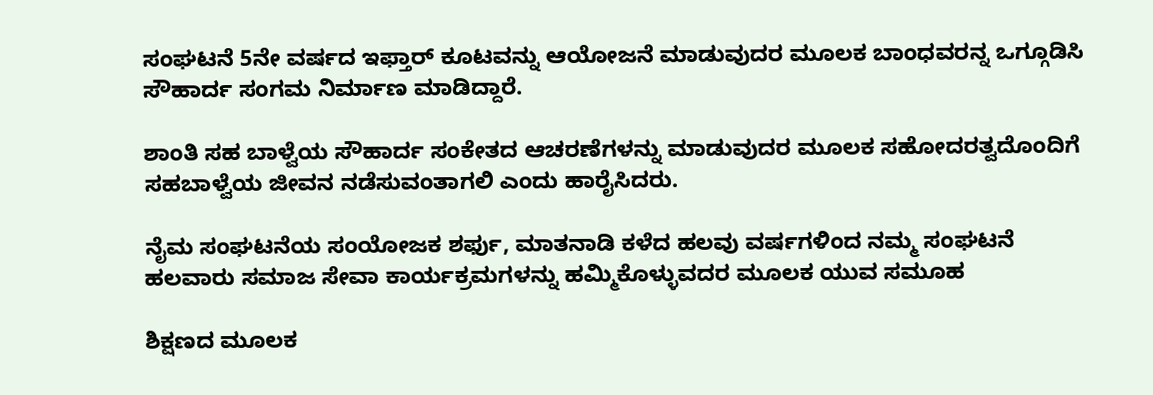ಸಂಘಟನೆ 5ನೇ ವರ್ಷದ ಇಫ್ತಾರ್ ಕೂಟವನ್ನು ಆಯೋಜನೆ ಮಾಡುವುದರ ಮೂಲಕ ಬಾಂಧವರನ್ನ ಒಗ್ಗೂಡಿಸಿ ಸೌಹಾರ್ದ ಸಂಗಮ ನಿರ್ಮಾಣ ಮಾಡಿದ್ದಾರೆ.

ಶಾಂತಿ ಸಹ ಬಾಳ್ವೆಯ ಸೌಹಾರ್ದ ಸಂಕೇತದ ಆಚರಣೆಗಳನ್ನು ಮಾಡುವುದರ ಮೂಲಕ ಸಹೋದರತ್ವದೊಂದಿಗೆ ಸಹಬಾಳ್ವೆಯ ಜೀವನ ನಡೆಸುವಂತಾಗಲಿ ಎಂದು ಹಾರೈಸಿದರು.

ನೈಮ ಸಂಘಟನೆಯ ಸಂಯೋಜಕ ಶರ್ಫು, ಮಾತನಾಡಿ ಕಳೆದ ಹಲವು ವರ್ಷಗಳಿಂದ ನಮ್ಮ ಸಂಘಟನೆ ಹಲವಾರು ಸಮಾಜ ಸೇವಾ ಕಾರ್ಯಕ್ರಮಗಳನ್ನು ಹಮ್ಮಿಕೊಳ್ಳುವದರ ಮೂಲಕ ಯುವ ಸಮೂಹ

ಶಿಕ್ಷಣದ ಮೂಲಕ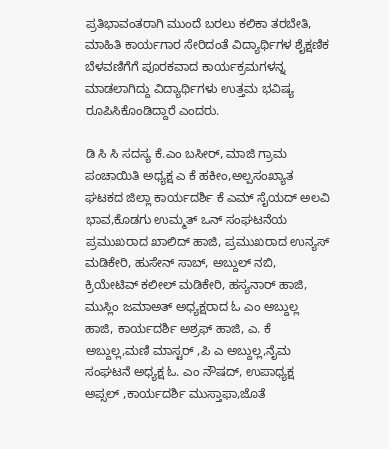ಪ್ರತಿಭಾವಂತರಾಗಿ ಮುಂದೆ ಬರಲು ಕಲಿಕಾ ತರಬೇತಿ, ಮಾಹಿತಿ ಕಾರ್ಯಗಾರ ಸೇರಿದಂತೆ ವಿದ್ಯಾರ್ಥಿಗಳ ಶೈಕ್ಷಣಿಕ ಬೆಳವಣಿಗೆಗೆ ಪೂರಕವಾದ ಕಾರ್ಯಕ್ರಮಗಳನ್ನ ಮಾಡಲಾಗಿದ್ದು ವಿದ್ಯಾರ್ಥಿಗಳು ಉತ್ತಮ ಭವಿಷ್ಯ ರೂಪಿಸಿಕೊಂಡಿದ್ದಾರೆ ಎಂದರು.

ಡಿ ಸಿ ಸಿ ಸದಸ್ಯ ಕೆ.ಎಂ ಬಸೀರ್, ಮಾಜಿ ಗ್ರಾಮ ಪಂಚಾಯಿತಿ ಅಧ್ಯಕ್ಷ ಎ ಕೆ ಹಕೀಂ,ಅಲ್ಪಸಂಖ್ಯಾತ ಘಟಕದ ಜಿಲ್ಲಾ ಕಾರ್ಯದರ್ಶಿ ಕೆ ಎಮ್ ಸೈಯದ್ ಅಲವಿ ಭಾವ,ಕೊಡಗು ಉಮ್ಮತ್ ಒನ್ ಸಂಘಟನೆಯ ಪ್ರಮುಖರಾದ ಖಾಲಿದ್ ಹಾಜಿ, ಪ್ರಮುಖರಾದ ಉನ್ಯಸ್ ಮಡಿಕೇರಿ, ಹುಸೇನ್ ಸಾಬ್, ಅಬ್ದುಲ್ ನಬಿ, ಕ್ರಿಯೇಟಿವ್ ಕಲೀಲ್ ಮಡಿಕೇರಿ, ಹಸ್ಯನಾರ್ ಹಾಜಿ,   ಮುಸ್ಲಿಂ ಜಮಾಅತ್ ಅಧ್ಯಕ್ಷರಾದ ಓ ಎಂ ಅಬ್ದುಲ್ಲ ಹಾಜಿ, ಕಾರ್ಯದರ್ಶಿ ಅಶ್ರಫ್ ಹಾಜಿ, ಎ. ಕೆ ಅಬ್ದುಲ್ಲ,ಮಣಿ ಮಾಸ್ಟರ್ ,ಪಿ ಎ ಅಬ್ದುಲ್ಲ,ನೈಮ ಸಂಘಟನೆ ಅಧ್ಯಕ್ಷ ಓ. ಎಂ ನೌಷದ್, ಉಪಾಧ್ಯಕ್ಷ ಅಪ್ಸಲ್ ,ಕಾರ್ಯದರ್ಶಿ ಮುಸ್ತಾಫಾ,ಜೊತೆ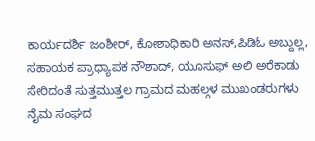ಕಾರ್ಯದರ್ಶಿ ಜಂಶೀರ್, ಕೋಶಾಧಿಕಾರಿ ಅನಸ್,ಪಿಡಿಓ ಅಬ್ದುಲ್ಲ, ಸಹಾಯಕ ಪ್ರಾಧ್ಯಾಪಕ ನೌಶಾದ್, ಯೂಸುಫ್ ಅಲಿ ಅರೆಕಾಡು ಸೇರಿದಂತೆ ಸುತ್ತಮುತ್ತಲ ಗ್ರಾಮದ ಮಹಲ್ಗಳ ಮುಖಂಡರುಗಳು ನೈಮ ಸಂಘದ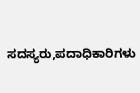ಸದಸ್ಯರು,ಪದಾಧಿಕಾರಿಗಳು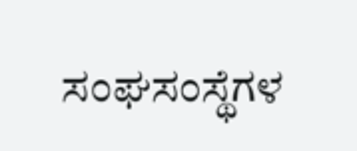ಸಂಘಸಂಸ್ಥೆಗಳ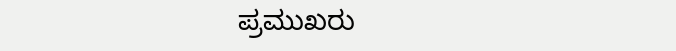ಪ್ರಮುಖರು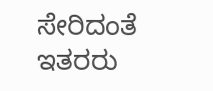ಸೇರಿದಂತೆ ಇತರರು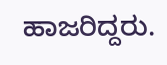ಹಾಜರಿದ್ದರು.